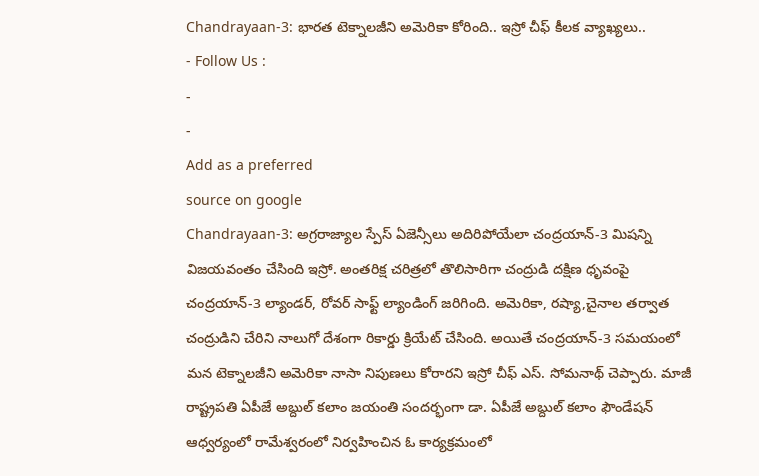Chandrayaan-3: భారత టెక్నాలజీని అమెరికా కోరింది.. ఇస్రో చీఫ్ కీలక వ్యాఖ్యలు..
- Follow Us :
-
-
Add as a preferred
source on google
Chandrayaan-3: అగ్రరాజ్యాల స్పేస్ ఏజెన్సీలు అదిరిపోయేలా చంద్రయాన్-3 మిషన్ని విజయవంతం చేసింది ఇస్రో. అంతరిక్ష చరిత్రలో తొలిసారిగా చంద్రుడి దక్షిణ ధృవంపై చంద్రయాన్-3 ల్యాండర్, రోవర్ సాఫ్ట్ ల్యాండింగ్ జరిగింది. అమెరికా, రష్యా,చైనాల తర్వాత చంద్రుడిని చేరిని నాలుగో దేశంగా రికార్డు క్రియేట్ చేసింది. అయితే చంద్రయాన్-3 సమయంలో మన టెక్నాలజీని అమెరికా నాసా నిపుణలు కోరారని ఇస్రో చీఫ్ ఎస్. సోమనాథ్ చెప్పారు. మాజీ రాష్ట్రపతి ఏపీజే అబ్దుల్ కలాం జయంతి సందర్భంగా డా. ఏపీజే అబ్దుల్ కలాం ఫౌండేషన్ ఆధ్వర్యంలో రామేశ్వరంలో నిర్వహించిన ఓ కార్యక్రమంలో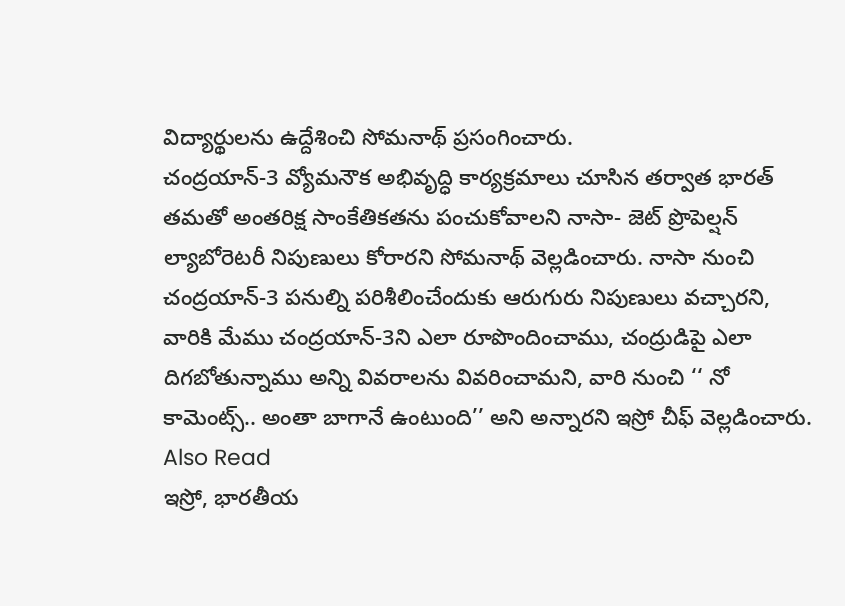విద్యార్థులను ఉద్దేశించి సోమనాథ్ ప్రసంగించారు.
చంద్రయాన్-3 వ్యోమనౌక అభివృద్ధి కార్యక్రమాలు చూసిన తర్వాత భారత్ తమతో అంతరిక్ష సాంకేతికతను పంచుకోవాలని నాసా- జెట్ ప్రొపెల్షన్ ల్యాబోరెటరీ నిపుణులు కోరారని సోమనాథ్ వెల్లడించారు. నాసా నుంచి చంద్రయాన్-3 పనుల్ని పరిశీలించేందుకు ఆరుగురు నిపుణులు వచ్చారని, వారికి మేము చంద్రయాన్-3ని ఎలా రూపొందించాము, చంద్రుడిపై ఎలా దిగబోతున్నాము అన్ని వివరాలను వివరించామని, వారి నుంచి ‘‘ నో కామెంట్స్.. అంతా బాగానే ఉంటుంది’’ అని అన్నారని ఇస్రో చీఫ్ వెల్లడించారు.
Also Read
ఇస్రో, భారతీయ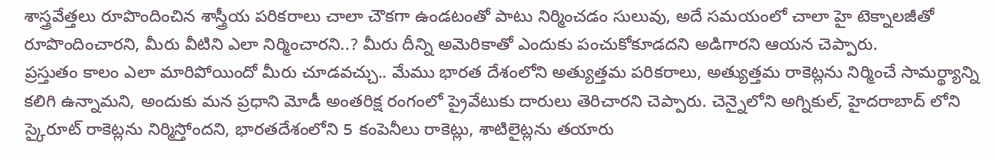శాస్త్రవేత్తలు రూపొందించిన శాస్త్రీయ పరికరాలు చాలా చౌకగా ఉండటంతో పాటు నిర్మించడం సులువు, అదే సమయంలో చాలా హై టెక్నాలజీతో రూపొందించారని, మీరు వీటిని ఎలా నిర్మించారని..? మీరు దీన్ని అమెరికాతో ఎందుకు పంచుకోకూడదని అడిగారని ఆయన చెప్పారు.
ప్రస్తుతం కాలం ఎలా మారిపోయిందో మీరు చూడవచ్చు.. మేము భారత దేశంలోని అత్యుత్తమ పరికరాలు, అత్యుత్తమ రాకెట్లను నిర్మించే సామర్థ్యాన్ని కలిగి ఉన్నామని, అందుకు మన ప్రధాని మోడీ అంతరిక్ష రంగంలో ప్రైవేటుకు దారులు తెరిచారని చెప్పారు. చెన్నైలోని అగ్నికుల్, హైదరాబాద్ లోని స్కైరూట్ రాకెట్లను నిర్మిస్తోందని, భారతదేశంలోని 5 కంపెనీలు రాకెట్లు, శాటిలైట్లను తయారు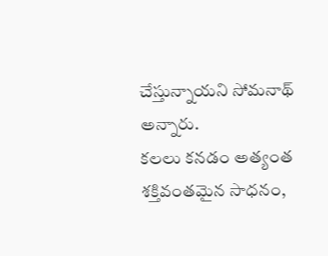చేస్తున్నాయని సోమనాథ్ అన్నారు.
కలలు కనడం అత్యంత శక్తివంతమైన సాధనం,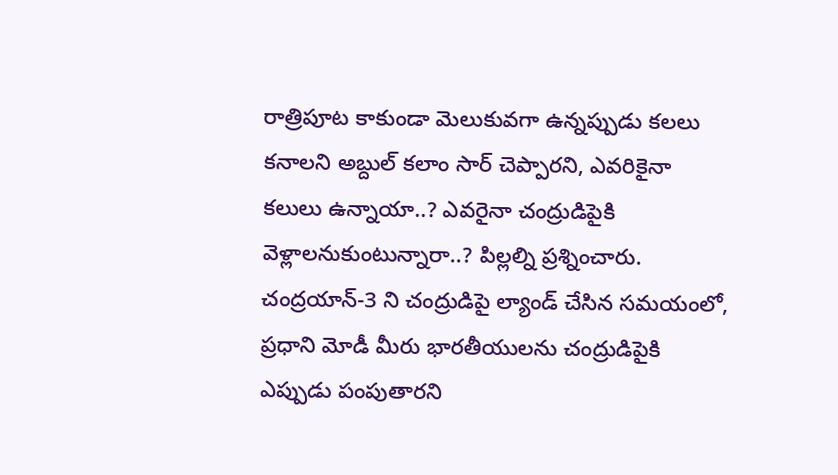రాత్రిపూట కాకుండా మెలుకువగా ఉన్నప్పుడు కలలు కనాలని అబ్దుల్ కలాం సార్ చెప్పారని, ఎవరికైనా కలులు ఉన్నాయా..? ఎవరైనా చంద్రుడిపైకి వెళ్లాలనుకుంటున్నారా..? పిల్లల్ని ప్రశ్నించారు. చంద్రయాన్-3 ని చంద్రుడిపై ల్యాండ్ చేసిన సమయంలో, ప్రధాని మోడీ మీరు భారతీయులను చంద్రుడిపైకి ఎప్పుడు పంపుతారని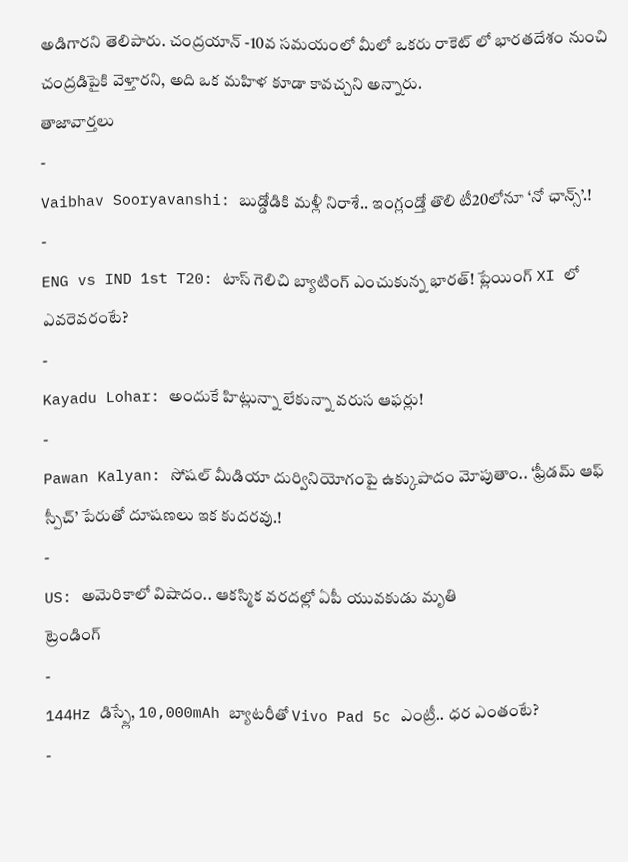అడిగారని తెలిపారు. చంద్రయాన్ -10వ సమయంలో మీలో ఒకరు రాకెట్ లో భారతదేశం నుంచి చంద్రడిపైకి వెళ్తారని, అది ఒక మహిళ కూడా కావచ్చని అన్నారు.
తాజావార్తలు
-
Vaibhav Sooryavanshi: బుడ్డోడికి మళ్లీ నిరాశే.. ఇంగ్లండ్తో తొలి టీ20లోనూ ‘నో ఛాన్స్’.!
-
ENG vs IND 1st T20: టాస్ గెలిచి బ్యాటింగ్ ఎంచుకున్న భారత్! ప్లేయింగ్ XI లో ఎవరెవరంటే?
-
Kayadu Lohar: అందుకే హిట్లున్నా లేకున్నా వరుస ఆఫర్లు!
-
Pawan Kalyan: సోషల్ మీడియా దుర్వినియోగంపై ఉక్కుపాదం మోపుతాం.. ‘ఫ్రీడమ్ ఆఫ్ స్పీచ్’ పేరుతో దూషణలు ఇక కుదరవు.!
-
US: అమెరికాలో విషాదం.. ఆకస్మిక వరదల్లో ఏపీ యువకుడు మృతి
ట్రెండింగ్
-
144Hz డిస్ప్లే, 10,000mAh బ్యాటరీతో Vivo Pad 5c ఎంట్రీ.. ధర ఎంతంటే?
-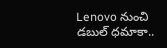Lenovo నుంచి డబుల్ ధమాకా..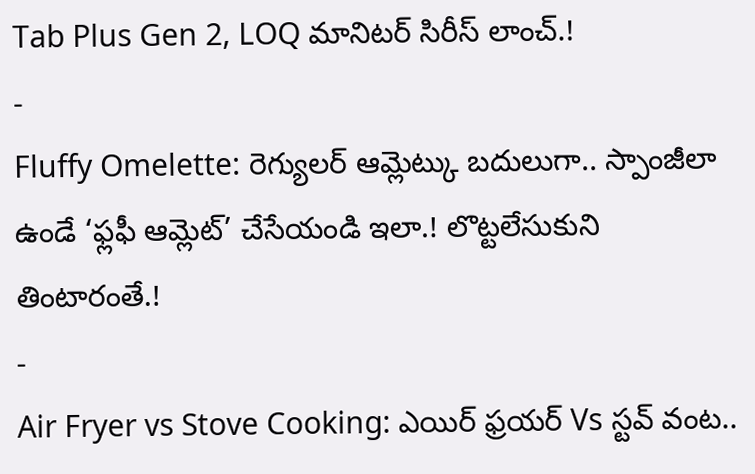Tab Plus Gen 2, LOQ మానిటర్ సిరీస్ లాంచ్.!
-
Fluffy Omelette: రెగ్యులర్ ఆమ్లెట్కు బదులుగా.. స్పాంజీలా ఉండే ‘ఫ్లఫీ ఆమ్లెట్’ చేసేయండి ఇలా.! లొట్టలేసుకుని తింటారంతే.!
-
Air Fryer vs Stove Cooking: ఎయిర్ ఫ్రయర్ Vs స్టవ్ వంట..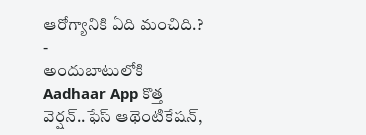ఆరోగ్యానికి ఏది మంచిది.?
-
అందుబాటులోకి Aadhaar App కొత్త వెర్షన్..ఫేస్ ఆథెంటికేషన్,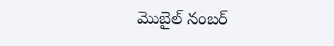మొబైల్ నంబర్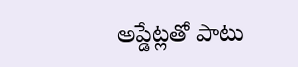అప్డేట్లతో పాటు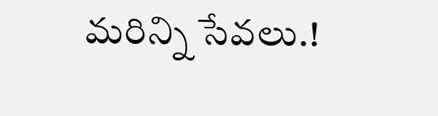మరిన్ని సేవలు.!